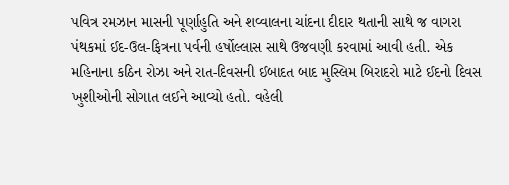પવિત્ર રમઝાન માસની પૂર્ણાહુતિ અને શવ્વાલના ચાંદના દીદાર થતાની સાથે જ વાગરા પંથકમાં ઈદ-ઉલ-ફિત્રના પર્વની હર્ષોલ્લાસ સાથે ઉજવણી કરવામાં આવી હતી. એક મહિનાના કઠિન રોઝા અને રાત-દિવસની ઈબાદત બાદ મુસ્લિમ બિરાદરો માટે ઈદનો દિવસ ખુશીઓની સોગાત લઈને આવ્યો હતો. વહેલી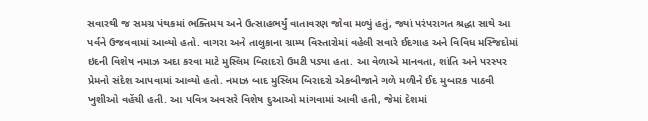સવારથી જ સમગ્ર પંથકમાં ભક્તિમય અને ઉત્સાહભર્યું વાતાવરણ જોવા મળ્યું હતું, જ્યાં પરંપરાગત શ્રદ્ધા સાથે આ પર્વને ઉજવવામાં આવ્યો હતો. વાગરા અને તાલુકાના ગ્રામ્ય વિસ્તારોમાં વહેલી સવારે ઈદગાહ અને વિવિધ મસ્જિદોમાં ઇદની વિશેષ નમાઝ અદા કરવા માટે મુસ્લિમ બિરાદરો ઉમટી પડ્યા હતા. આ વેળાએ માનવતા, શાંતિ અને પરસ્પર પ્રેમનો સંદેશ આપવામાં આવ્યો હતો. નમાઝ બાદ મુસ્લિમ બિરાદરો એકબીજાને ગળે મળીને ઈદ મુબારક પાઠવી ખુશીઓ વહેંચી હતી. આ પવિત્ર અવસરે વિશેષ દુઆઓ માંગવામાં આવી હતી, જેમાં દેશમાં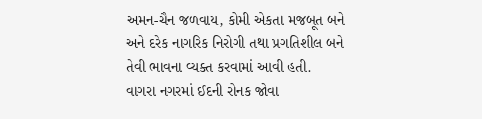અમન-ચૈન જળવાય, કોમી એકતા મજબૂત બને અને દરેક નાગરિક નિરોગી તથા પ્રગતિશીલ બને તેવી ભાવના વ્યક્ત કરવામાં આવી હતી.
વાગરા નગરમાં ઈદની રોનક જોવા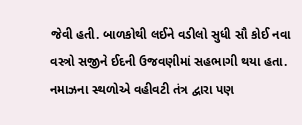જેવી હતી. બાળકોથી લઈને વડીલો સુધી સૌ કોઈ નવા વસ્ત્રો સજીને ઈદની ઉજવણીમાં સહભાગી થયા હતા. નમાઝના સ્થળોએ વહીવટી તંત્ર દ્વારા પણ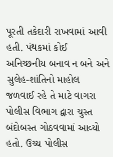પૂરતી તકેદારી રાખવામાં આવી હતી. પંથકમાં કોઈ અનિચ્છનીય બનાવ ન બને અને સુલેહ-શાંતિનો માહોલ જળવાઈ રહે તે માટે વાગરા પોલીસ વિભાગ દ્વારા ચુસ્ત બંદોબસ્ત ગોઠવવામાં આવ્યો હતો. ઉચ્ચ પોલીસ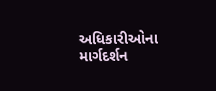અધિકારીઓના માર્ગદર્શન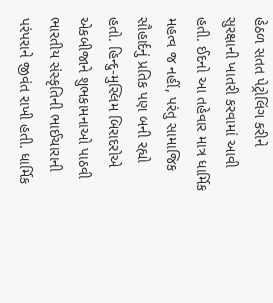હેઠળ સતત પેટ્રોલિંગ કરીને સુરક્ષાની ખાતરી કરવામાં આવી હતી. ઈદનો આ તહેવાર માત્ર ધાર્મિક મહત્વ જ નહીં, પરંતુ સામાજિક સૌહાર્દનું પ્રતિક પણ બની રહ્યો હતો. હિન્દુ-મુસ્લિમ બિરાદરોએ એકબીજાને શુભકામનાઓ પાઠવી ભારતીય સંસ્કૃતિની ભાઈચારાની પરંપરાને જીવંત રાખી હતી. ધાર્મિક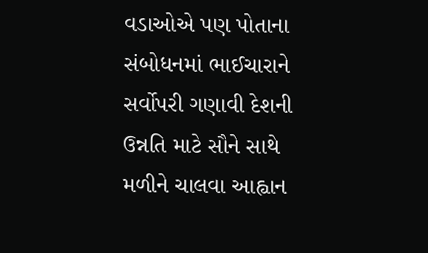વડાઓએ પણ પોતાના સંબોધનમાં ભાઈચારાને સર્વોપરી ગણાવી દેશની ઉન્નતિ માટે સૌને સાથે મળીને ચાલવા આહ્વાન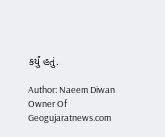કર્યું હતું.

Author: Naeem Diwan
Owner Of Geogujaratnews.com